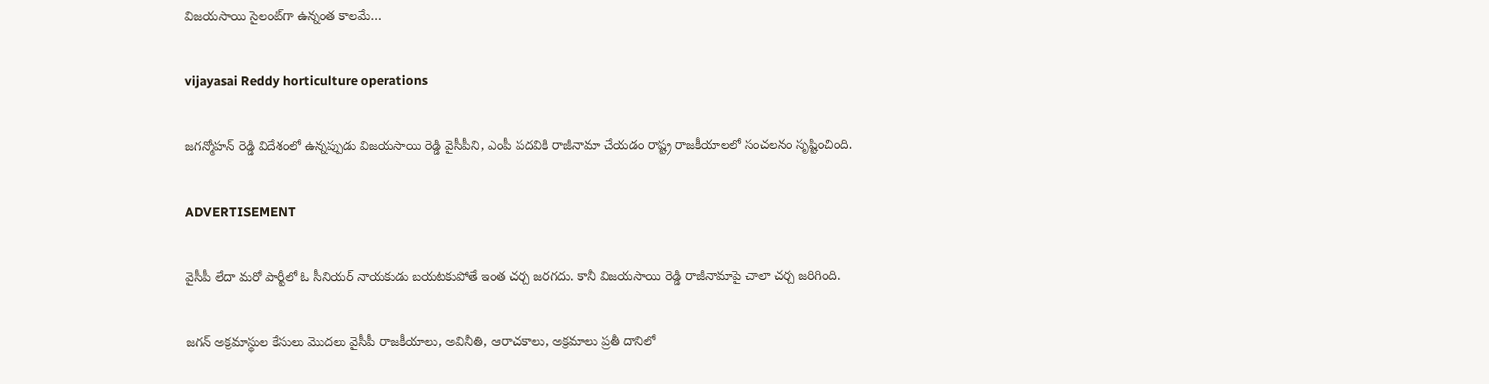విజయసాయి సైలంట్‌గా ఉన్నంత కాలమే…

vijayasai Reddy horticulture operations

జగన్మోహన్ రెడ్డి విదేశంలో ఉన్నప్పుడు విజయసాయి రెడ్డి వైసీపీని, ఎంపీ పదవికి రాజీనామా చేయడం రాష్ట్ర రాజకీయాలలో సంచలనం సృష్టించింది.

ADVERTISEMENT

వైసీపీ లేదా మరో పార్టీలో ఓ సీనియర్ నాయకుడు బయటకుపోతే ఇంత చర్చ జరగదు. కానీ విజయసాయి రెడ్డి రాజీనామాపై చాలా చర్చ జరిగింది.

జగన్‌ అక్రమాస్థుల కేసులు మొదలు వైసీపీ రాజకీయాలు, అవినీతి, ఆరాచకాలు, అక్రమాలు ప్రతీ దానిలో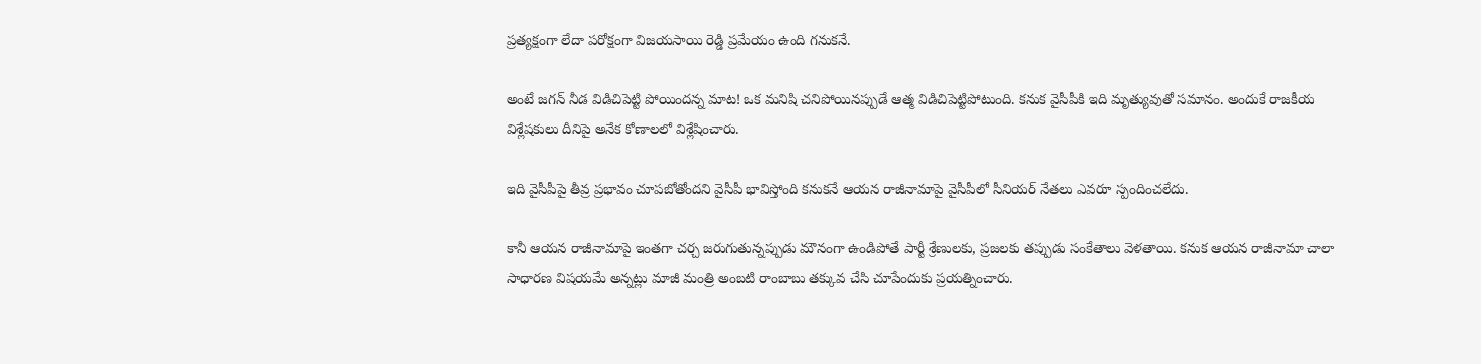ప్రత్యక్షంగా లేదా పరోక్షంగా విజయసాయి రెడ్డి ప్రమేయం ఉంది గనుకనే.

అంటే జగన్‌ నీడ విడిచిపెట్టి పోయిందన్న మాట! ఒక మనిషి చనిపోయినప్పుడే ఆత్మ విడిచిపెట్టిపోటుంది. కనుక వైసీపీకి ఇది మృత్యువుతో సమానం. అందుకే రాజకీయ విశ్లేషకులు దీనిపై అనేక కోణాలలో విశ్లేషించారు.

ఇది వైసీపీపై తీవ్ర ప్రభావం చూపబోతోందని వైసీపీ భావిస్తోంది కనుకనే ఆయన రాజీనామాపై వైసీపీలో సీనియర్ నేతలు ఎవరూ స్పందించలేదు.

కానీ ఆయన రాజీనామాపై ఇంతగా చర్చ జరుగుతున్నప్పుడు మౌనంగా ఉండిపోతే పార్టీ శ్రేణులకు, ప్రజలకు తప్పుడు సంకేతాలు వెళతాయి. కనుక ఆయన రాజీనామా చాలా సాధారణ విషయమే అన్నట్లు మాజీ మంత్రి అంబటి రాంబాబు తక్కువ చేసి చూపేందుకు ప్రయత్నించారు.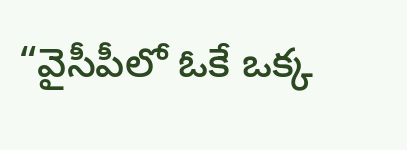“వైసీపీలో ఓకే ఒక్క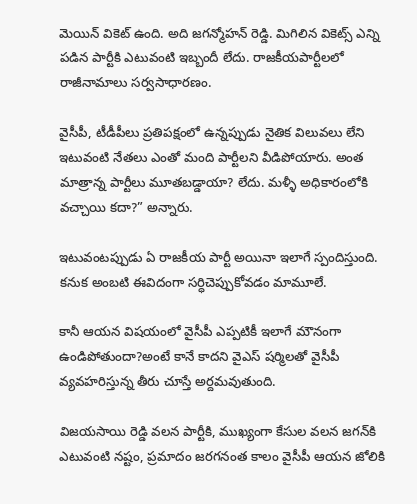మెయిన్ వికెట్ ఉంది. అది జగన్మోహన్ రెడ్డి. మిగిలిన వికెట్స్ ఎన్ని పడిన పార్టీకి ఎటువంటి ఇబ్బందీ లేదు. రాజకీయపార్టీలలో రాజీనామాలు సర్వసాధారణం.

వైసీపీ, టీడీపీలు ప్రతిపక్షంలో ఉన్నప్పుడు నైతిక విలువలు లేని ఇటువంటి నేతలు ఎంతో మంది పార్టీలని వీడిపోయారు. అంత మాత్రాన్న పార్టీలు మూతబడ్డాయా? లేదు. మళ్ళీ అధికారంలోకి వచ్చాయి కదా?” అన్నారు.

ఇటువంటప్పుడు ఏ రాజకీయ పార్టీ అయినా ఇలాగే స్పందిస్తుంది. కనుక అంబటి ఈవిదంగా సర్ధిచెప్పుకోవడం మామూలే.

కానీ ఆయన విషయంలో వైసీపీ ఎప్పటికీ ఇలాగే మౌనంగా ఉండిపోతుందా?అంటే కానే కాదని వైఎస్ షర్మిలతో వైసీపీ వ్యవహరిస్తున్న తీరు చూస్తే అర్దమవుతుంది.

విజయసాయి రెడ్డి వలన పార్టీకి, ముఖ్యంగా కేసుల వలన జగన్‌కి ఎటువంటి నష్టం, ప్రమాదం జరగనంత కాలం వైసీపీ ఆయన జోలికి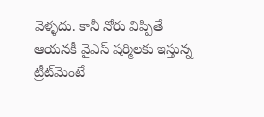వెళ్ళదు. కానీ నోరు విప్పితే ఆయనకీ వైఎస్ షర్మిలకు ఇస్తున్న ట్రీట్‌మెంటే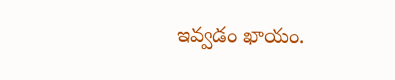ఇవ్వడం ఖాయం.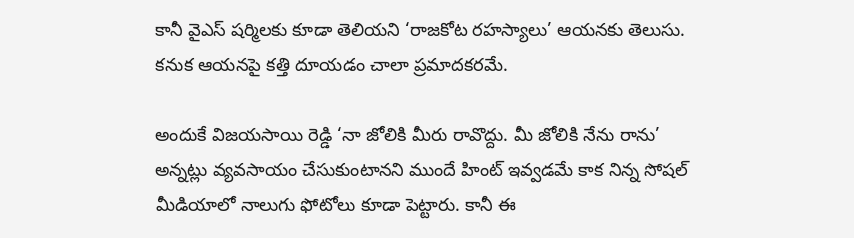కానీ వైఎస్ షర్మిలకు కూడా తెలియని ‘రాజకోట రహస్యాలు’ ఆయనకు తెలుసు. కనుక ఆయనపై కత్తి దూయడం చాలా ప్రమాదకరమే.

అందుకే విజయసాయి రెడ్డి ‘నా జోలికి మీరు రావొద్దు. మీ జోలికి నేను రాను’ అన్నట్లు వ్యవసాయం చేసుకుంటానని ముందే హింట్ ఇవ్వడమే కాక నిన్న సోషల్ మీడియాలో నాలుగు ఫోటోలు కూడా పెట్టారు. కానీ ఈ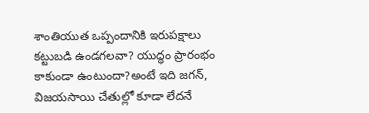శాంతియుత ఒప్పందానికి ఇరుపక్షాలు కట్టుబడి ఉండగలవా? యుద్ధం ప్రారంభం కాకుండా ఉంటుందా?అంటే ఇది జగన్‌, విజయసాయి చేతుల్లో కూడా లేదనే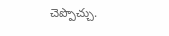చెప్పొచ్చు.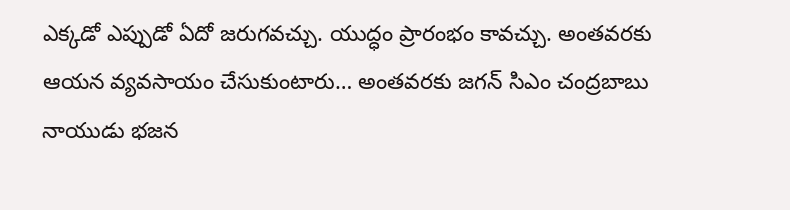ఎక్కడో ఎప్పుడో ఏదో జరుగవచ్చు. యుద్ధం ప్రారంభం కావచ్చు. అంతవరకు ఆయన వ్యవసాయం చేసుకుంటారు… అంతవరకు జగన్‌ సిఎం చంద్రబాబు నాయుడు భజన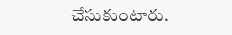చేసుకుంటారు.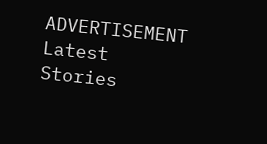ADVERTISEMENT
Latest Stories